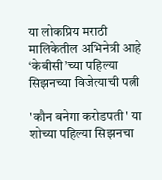या लोकप्रिय मराठी मालिकेतील अभिनेत्री आहे ‘केबीसी’च्या पहिल्या सिझनच्या विजेत्याची पत्नी

'कौन बनेगा करोडपती' या शोच्या पहिल्या सिझनचा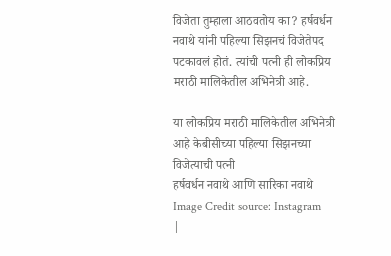विजेता तुम्हाला आठवतोय का? हर्षवर्धन नवाथे यांनी पहिल्या सिझनचं विजेतेपद पटकावलं होतं. त्यांची पत्नी ही लोकप्रिय मराठी मालिकेतील अभिनेत्री आहे.

या लोकप्रिय मराठी मालिकेतील अभिनेत्री आहे केबीसीच्या पहिल्या सिझनच्या विजेत्याची पत्नी
हर्षवर्धन नवाथे आणि सारिका नवाथे
Image Credit source: Instagram
|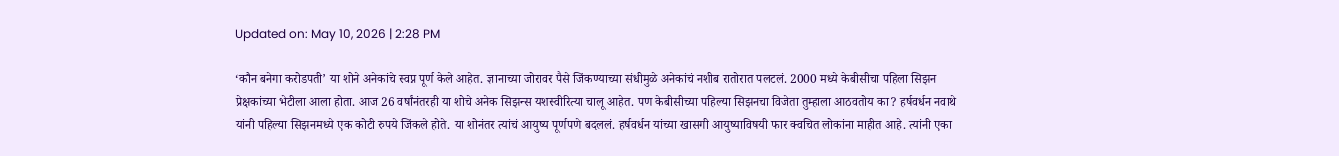Updated on: May 10, 2026 | 2:28 PM

‘कौन बनेगा करोडपती’ या शोने अनेकांचे स्वप्न पूर्ण केले आहेत. ज्ञानाच्या जोरावर पैसे जिंकण्याच्या संधीमुळे अनेकांचं नशीब रातोरात पलटलं. 2000 मध्ये केबीसीचा पहिला सिझन प्रेक्षकांच्या भेटीला आला होता. आज 26 वर्षांनंतरही या शोचे अनेक सिझन्स यशस्वीरित्या चालू आहेत. पण केबीसीच्या पहिल्या सिझनचा विजेता तुम्हाला आठवतोय का? हर्षवर्धन नवाथे यांनी पहिल्या सिझनमध्ये एक कोटी रुपये जिंकले होते. या शोनंतर त्यांचं आयुष्य पूर्णपणे बदललं. हर्षवर्धन यांच्या खासगी आयुष्याविषयी फार क्वचित लोकांना माहीत आहे. त्यांनी एका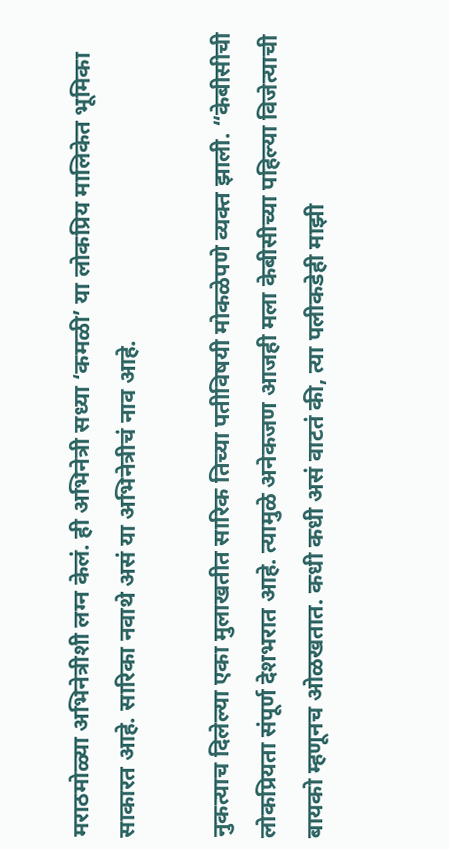मराठमोळ्या अभिनेत्रीशी लग्न केलं. ही अभिनेत्री सध्या ‘कमळी’ या लोकप्रिय मालिकेत भूमिका साकारत आहे. सारिका नवाथे असं या अभिनेत्रीचं नाव आहे.

नुकत्याच दिलेल्या एका मुलाखतीत सारिक तिच्या पतीविषयी मोकळेपणे व्यक्त झाली. “केबीसीची लोकप्रियता संपूर्ण देशभरात आहे. त्यामुळे अनेकजण आजही मला केबीसीच्या पहिल्या विजेत्याची बायको म्हणूनच ओळखतात. कधी कधी असं वाटतं की, त्या पलीकडेही माझी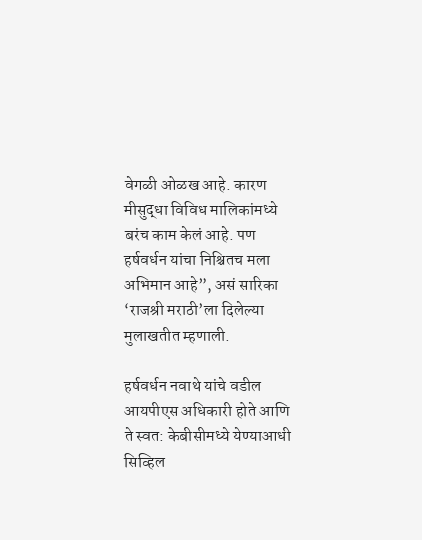वेगळी ओळख आहे. कारण मीसुद्धा विविध मालिकांमध्ये बरंच काम केलं आहे. पण हर्षवर्धन यांचा निश्चितच मला अभिमान आहे”, असं सारिका ‘राजश्री मराठी’ला दिलेल्या मुलाखतीत म्हणाली.

हर्षवर्धन नवाथे यांचे वडील आयपीएस अधिकारी होते आणि ते स्वत: केबीसीमध्ये येण्याआधी सिव्हिल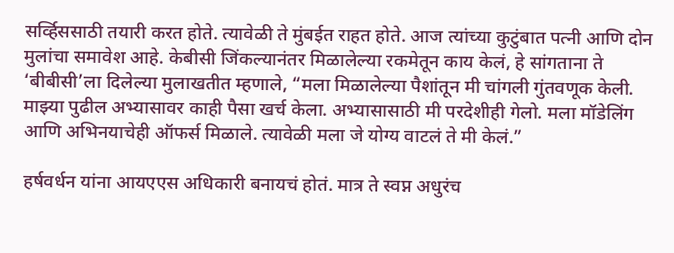सर्व्हिससाठी तयारी करत होते. त्यावेळी ते मुंबईत राहत होते. आज त्यांच्या कुटुंबात पत्नी आणि दोन मुलांचा समावेश आहे. केबीसी जिंकल्यानंतर मिळालेल्या रकमेतून काय केलं, हे सांगताना ते ‘बीबीसी’ला दिलेल्या मुलाखतीत म्हणाले, “मला मिळालेल्या पैशांतून मी चांगली गुंतवणूक केली. माझ्या पुढील अभ्यासावर काही पैसा खर्च केला. अभ्यासासाठी मी परदेशीही गेलो. मला मॉडेलिंग आणि अभिनयाचेही ऑफर्स मिळाले. त्यावेळी मला जे योग्य वाटलं ते मी केलं.”

हर्षवर्धन यांना आयएएस अधिकारी बनायचं होतं. मात्र ते स्वप्न अधुरंच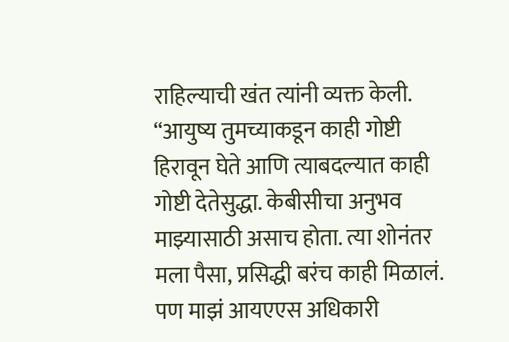राहिल्याची खंत त्यांनी व्यक्त केली. “आयुष्य तुमच्याकडून काही गोष्टी हिरावून घेते आणि त्याबदल्यात काही गोष्टी देतेसुद्धा. केबीसीचा अनुभव माझ्यासाठी असाच होता. त्या शोनंतर मला पैसा, प्रसिद्धी बरंच काही मिळालं. पण माझं आयएएस अधिकारी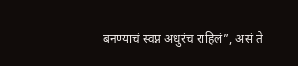बनण्याचं स्वप्न अधुरंच राहिलं”, असं ते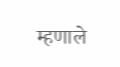म्हणाले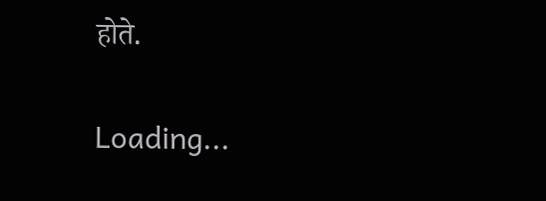होते.

Loading...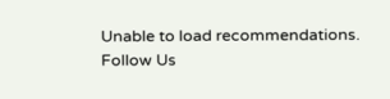Unable to load recommendations.
Follow Us